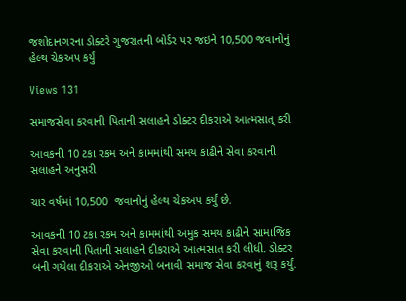જશોદાનગરના ડોક્ટરે ગુજરાતની બોર્ડર પર જઇને 10,500 જવાનોનું હેલ્થ ચેકઅપ કર્યું

Views 131

સમાજસેવા કરવાની પિતાની સલાહને ડોક્ટર દીકરાએ આત્મસાત્ કરી

આવકની 10 ટકા રકમ અને કામમાંથી સમય કાઢીને સેવા કરવાની સલાહને અનુસરી

ચાર વર્ષમાં 10,500  જવાનોનું હેલ્થ ચેકઅપ કર્યું છે.

આવકની 10 ટકા રકમ અને કામમાંથી અમુક સમય કાઢીને સામાજિક સેવા કરવાની પિતાની સલાહને દીકરાએ આત્મસાત કરી લીધી. ડોક્ટર બની ગયેલા દીકરાએ એનજીઓ બનાવી સમાજ સેવા કરવાનું શરૂ કર્યું.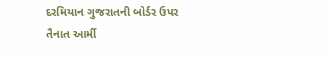દરમિયાન ગુજરાતની બોર્ડર ઉપર તૈનાત આર્મી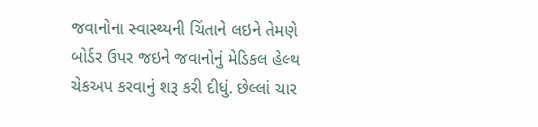જવાનોના સ્વાસ્થ્યની ચિંતાને લઇને તેમણે બોર્ડર ઉપર જઇને જવાનોનું મેડિકલ હેલ્થ ચેકઅપ કરવાનું શરૂ કરી દીધું. છેલ્લાં ચાર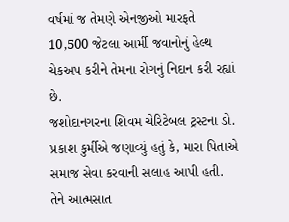વર્ષમાં જ તેમણે એનજીઓ મારફતે 10,500 જેટલા આર્મી જવાનોનું હેલ્થ ચેકઅપ કરીને તેમના રોગનું નિદાન કરી રહ્યાં છે.
જશોદાનગરના શિવમ ચેરિટેબલ ટ્રસ્ટના ડો. પ્રકાશ કુર્મીએ જણાવ્યું હતું કે, મારા પિતાએ સમાજ સેવા કરવાની સલાહ આપી હતી. તેને આત્મસાત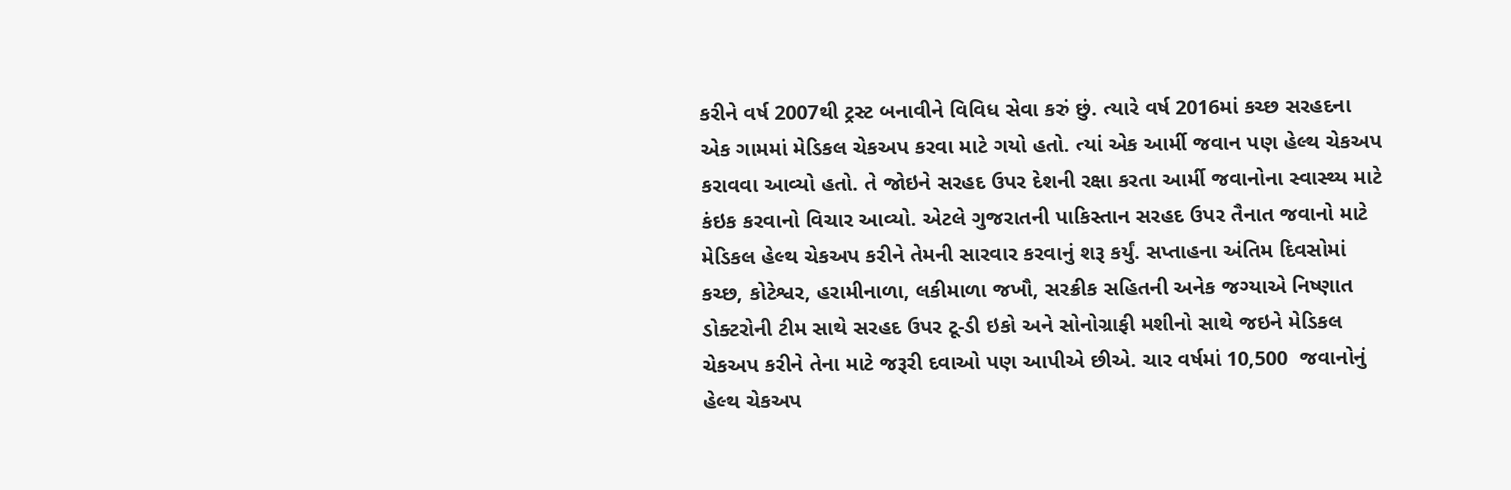કરીને વર્ષ 2007થી ટ્રસ્ટ બનાવીને વિવિધ સેવા કરું છું. ત્યારે વર્ષ 2016માં કચ્છ સરહદના એક ગામમાં મેડિકલ ચેકઅપ કરવા માટે ગયો હતો. ત્યાં એક આર્મી જવાન પણ હેલ્થ ચેકઅપ કરાવવા આવ્યો હતો. તે જોઇને સરહદ ઉપર દેશની રક્ષા કરતા આર્મી જવાનોના સ્વાસ્થ્ય માટે કંઇક કરવાનો વિચાર આવ્યો. એટલે ગુજરાતની પાકિસ્તાન સરહદ ઉપર તૈનાત જવાનો માટે મેડિકલ હેલ્થ ચેકઅપ કરીને તેમની સારવાર કરવાનું શરૂ કર્યું. સપ્તાહના અંતિમ દિવસોમાં કચ્છ, કોટેશ્વર, હરામીનાળા, લકીમાળા જખૌ, સરક્રીક સહિતની અનેક જગ્યાએ નિષ્ણાત ડોક્ટરોની ટીમ સાથે સરહદ ઉપર ટૂ-ડી ઇકો અને સોનોગ્રાફી મશીનો સાથે જઇને મેડિકલ ચેકઅપ કરીને તેના માટે જરૂરી દવાઓ પણ આપીએ છીએ. ચાર વર્ષમાં 10,500  જવાનોનું હેલ્થ ચેકઅપ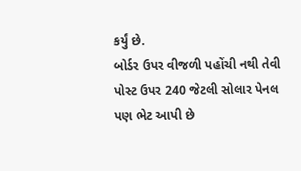કર્યું છે.
બોર્ડર ઉપર વીજળી પહોંચી નથી તેવી પોસ્ટ ઉપર 240 જેટલી સોલાર પેનલ પણ ભેટ આપી છે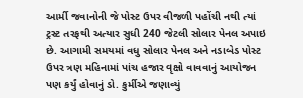આર્મી જવાનોની જે પોસ્ટ ઉપર વીજળી પહોંચી નથી ત્યાં ટ્રસ્ટ તરફથી અત્યાર સુધી 240 જેટલી સોલાર પેનલ અપાઇ છે. આગામી સમયમાં વધુ સોલાર પેનલ અને નડાબેડ પોસ્ટ ઉપર ત્રણ મહિનામાં પાંચ હજાર વૃક્ષો વાવવાનું આયોજન પણ કર્યું હોવાનું ડો. કુર્મીએ જણાવ્યું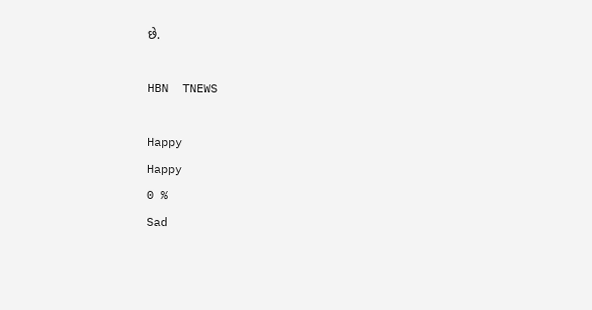છે.

HBN  TNEWS

Happy
Happy
0 %
Sad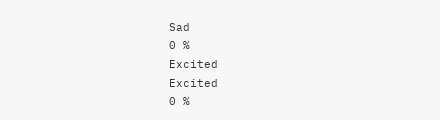Sad
0 %
Excited
Excited
0 %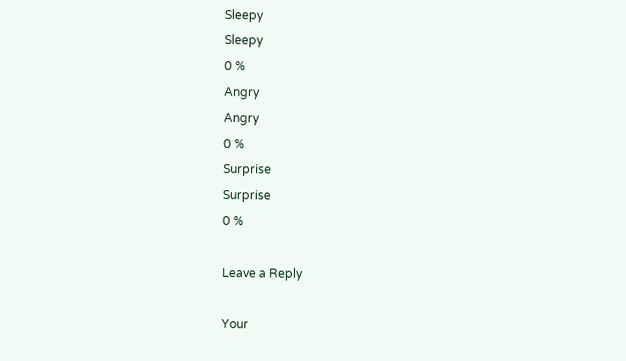Sleepy
Sleepy
0 %
Angry
Angry
0 %
Surprise
Surprise
0 %

Leave a Reply

Your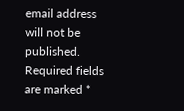email address will not be published. Required fields are marked *